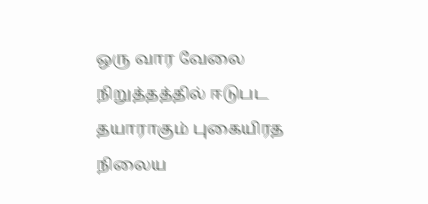ஒரு வார வேலை நிறுத்தத்தில் ஈடுபட தயாராகும் புகையிரத நிலைய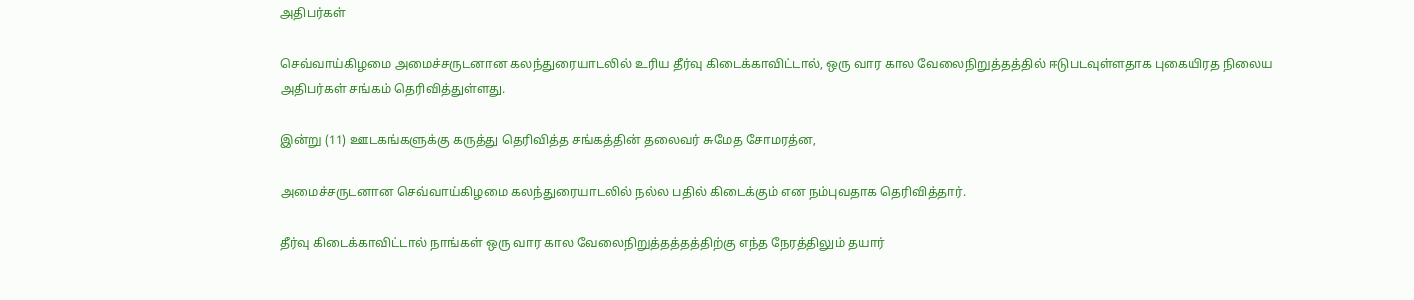அதிபர்கள்

செவ்வாய்கிழமை அமைச்சருடனான கலந்துரையாடலில் உரிய தீர்வு கிடைக்காவிட்டால், ஒரு வார கால வேலைநிறுத்தத்தில் ஈடுபடவுள்ளதாக புகையிரத நிலைய அதிபர்கள் சங்கம் தெரிவித்துள்ளது.

இன்று (11) ஊடகங்களுக்கு கருத்து தெரிவித்த சங்கத்தின் தலைவர் சுமேத சோமரத்ன,

அமைச்சருடனான செவ்வாய்கிழமை கலந்துரையாடலில் நல்ல பதில் கிடைக்கும் என நம்புவதாக தெரிவித்தார்.

தீர்வு கிடைக்காவிட்டால் நாங்கள் ஒரு வார கால வேலைநிறுத்தத்தத்திற்கு எந்த நேரத்திலும் தயார்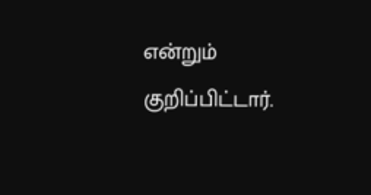என்றும் குறிப்பிட்டார்.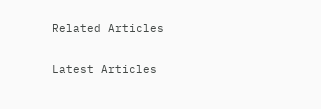Related Articles

Latest Articles